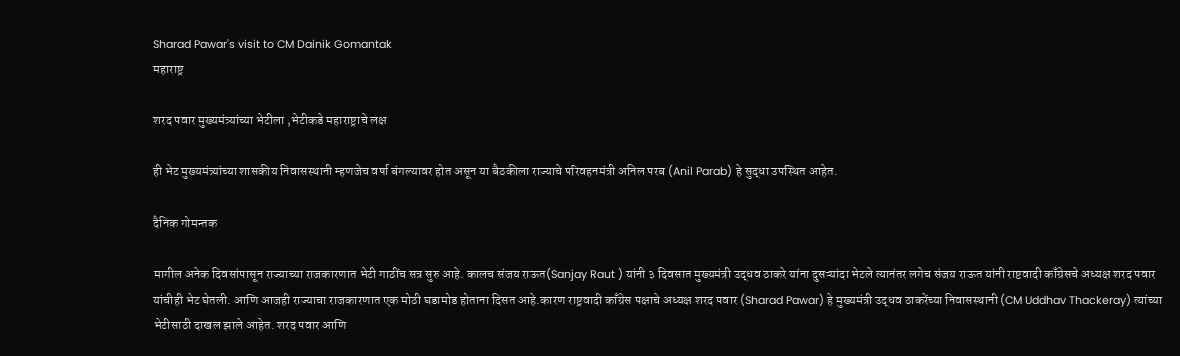Sharad Pawar's visit to CM Dainik Gomantak
महाराष्ट्र

शरद पवार मुख्यमंत्र्यांच्या भेटीला ,भेटीकडे महाराष्ट्राचे लक्ष

ही भेट मुख्यमंत्र्यांच्या शासकीय निवासस्थानी म्हणजेच वर्षा बंगल्यावर होत असून या बैठकीला राज्याचे परिवहनमंत्री अनिल परब (Anil Parab) हे सुद्धा उपस्थित आहेत.

दैनिक गोमन्तक

मागील अनेक दिवसांपासून राज्याच्या राजकारणात भेटी गाठींच सत्र सुरु आहे. कालच संजय राऊत(Sanjay Raut ) यांनी ३ दिवसात मुख्यमंत्री उद्धव ठाकरे यांना दुसऱ्यांदा भेटले त्यानंतर लगेच संजय राऊत यांनी राष्टवादी काँग्रेसचे अध्यक्ष शरद पवार यांचीही भेट घेतली. आणि आजही राज्याचा राजकारणात एक मोठी घडामोड होताना दिसत आहे.कारण राष्ट्रवादी काँग्रेस पक्षाचे अध्यक्ष शरद पवार (Sharad Pawar) हे मुख्यमंत्री उद्धव ठाकरेंच्या निवासस्थानी (CM Uddhav Thackeray) त्यांच्या भेटीसाठी दाखल झाले आहेत. शरद पवार आणि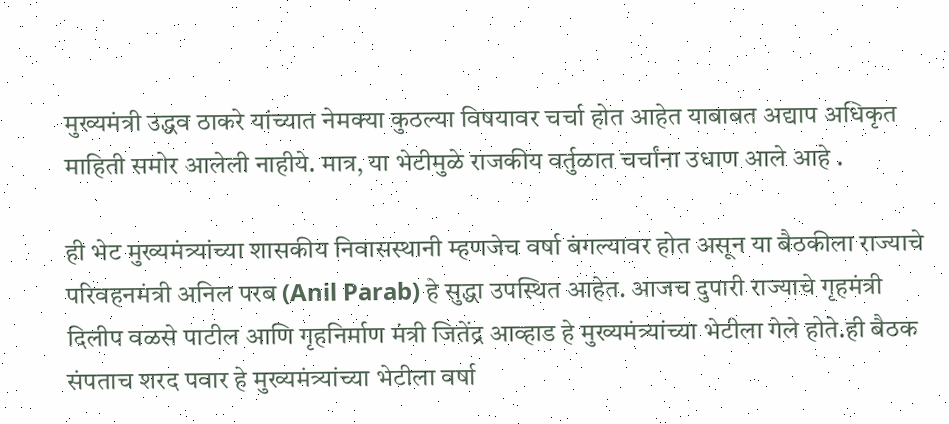मुख्यमंत्री उद्धव ठाकरे यांच्यात नेमक्या कुठल्या विषयावर चर्चा होत आहेत याबाबत अद्याप अधिकृत माहिती समोर आलेली नाहीये. मात्र, या भेटीमुळे राजकीय वर्तुळात चर्चांना उधाण आले आहे .

ही भेट मुख्यमंत्र्यांच्या शासकीय निवासस्थानी म्हणजेच वर्षा बंगल्यावर होत असून या बैठकीला राज्याचे परिवहनमंत्री अनिल परब (Anil Parab) हे सुद्धा उपस्थित आहेत. आजच दुपारी राज्याचे गृहमंत्री दिलीप वळसे पाटील आणि गृहनिर्माण मंत्री जितेंद्र आव्हाड हे मुख्यमंत्र्यांच्या भेटीला गेले होते.ही बैठक संपताच शरद पवार हे मुख्यमंत्र्यांच्या भेटीला वर्षा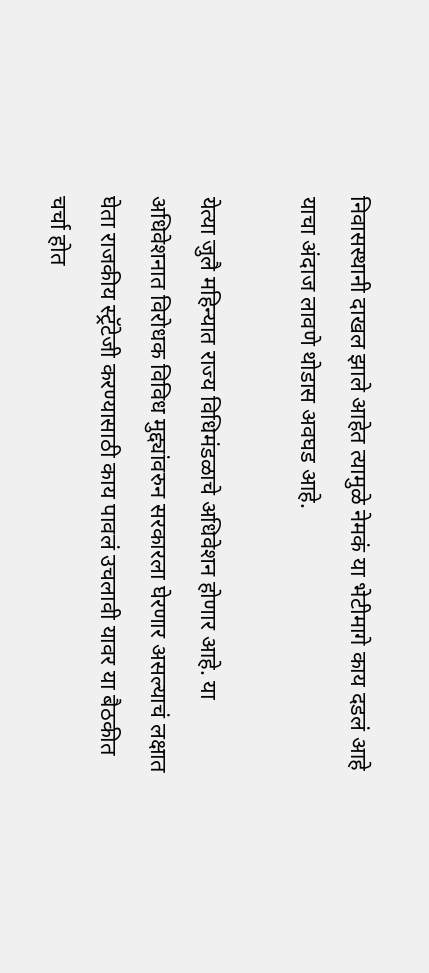निवासस्थानी दाखल झाले आहेत त्यामुळे नेमकं या भेटीमागे काय दडलं आहे याचा अंदाज लावणे थोडास अवघड आहे.

येत्या जुलै महिन्यात राज्य विधिमंडळाचे अधिवेशन होणार आहे. या अधिवेशनात विरोधक विविध मुद्द्यांवरुन सरकारला घेरणार असल्याचं लक्षात घेता राजकीय स्ट्रॅटेजी करण्यासाठी काय पावलं उचलावी यावर या बैठकीत चर्चा होत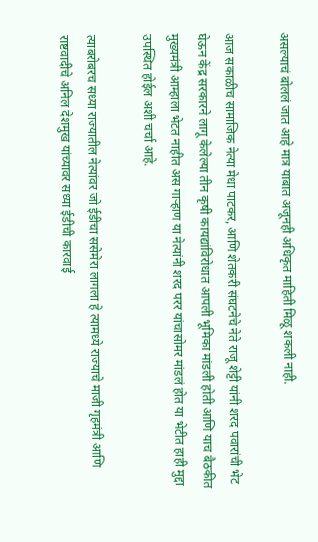असल्याचं बोललं जात आहे मात्र याबात अजूनही अधिकृत माहिती मिळू शकली नाही.

आज सकाळीच सामाजिक नेत्या मेधा पाटकर, आणि शेतकरी संघटनेचे नेते राजू शेट्टी यांनी शरद पवारांची भेट घेऊन केंद्र सरकारने लागू केलेल्या तीन कृषी कायद्यांविरोधात आपली भूमिका मांडली होती आणि याच बैठकीत मुख्यमंत्री आम्हाला भेटत नाहीत अस गाऱ्हाण या नेत्यांनी शरद परर यांचासोमर मांडलं होत या भेटीत हाही मुद्दा उपस्थित होईल अशी चर्चा आहे.

त्याबरोबरच सध्या राज्यातील नेत्यांवर जो ईडीचा ससेमेरा लागला हे त्यामध्ये राज्याचे माजी गृहमंत्री आणि राष्टवादीचे अनिल देशमुख यांच्यावर सध्या ईडीची कारवाई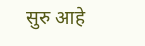सुरु आहे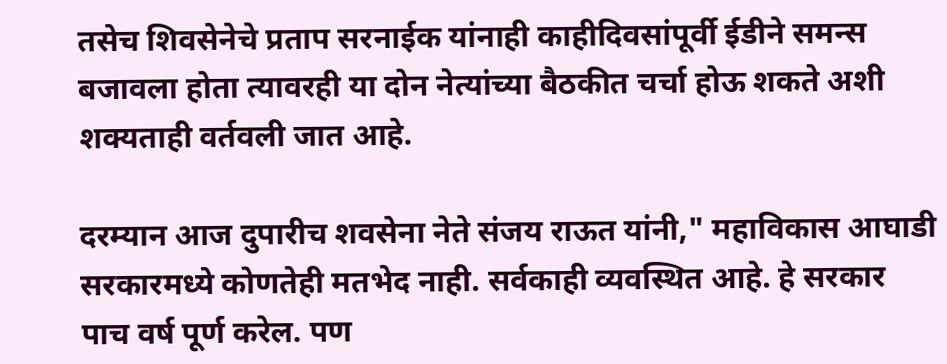तसेच शिवसेनेचे प्रताप सरनाईक यांनाही काहीदिवसांपूर्वी ईडीने समन्स बजावला होता त्यावरही या दोन नेत्यांच्या बैठकीत चर्चा होऊ शकते अशी शक्यताही वर्तवली जात आहे.

दरम्यान आज दुपारीच शवसेना नेते संजय राऊत यांनी," महाविकास आघाडी सरकारमध्ये कोणतेही मतभेद नाही. सर्वकाही व्यवस्थित आहे. हे सरकार पाच वर्ष पूर्ण करेल. पण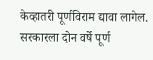केव्हातरी पूर्णविराम द्यावा लागेल. सरकारला दोन वर्षे पूर्ण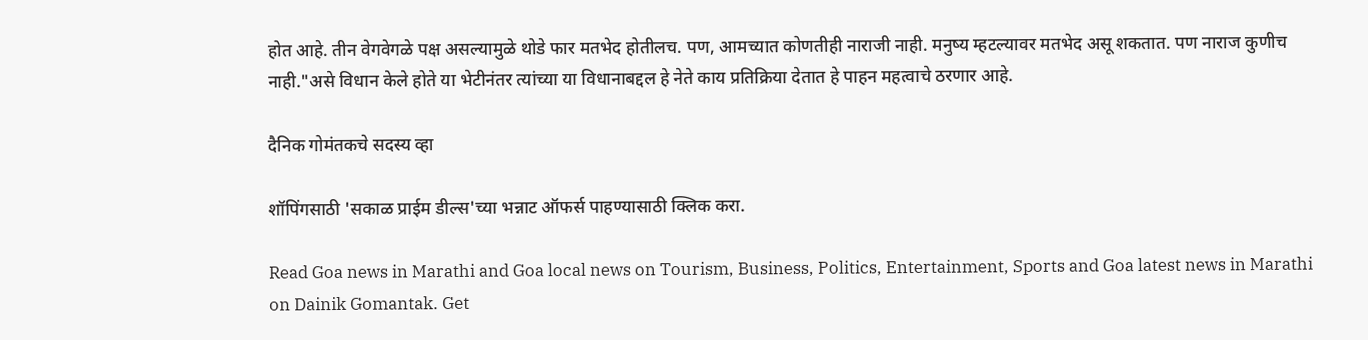होत आहे. तीन वेगवेगळे पक्ष असल्यामुळे थोडे फार मतभेद होतीलच. पण, आमच्यात कोणतीही नाराजी नाही. मनुष्य म्हटल्यावर मतभेद असू शकतात. पण नाराज कुणीच नाही."असे विधान केले होते या भेटीनंतर त्यांच्या या विधानाबद्दल हे नेते काय प्रतिक्रिया देतात हे पाहन महत्वाचे ठरणार आहे.

दैनिक गोमंतकचे सदस्य व्हा

शॉपिंगसाठी 'सकाळ प्राईम डील्स'च्या भन्नाट ऑफर्स पाहण्यासाठी क्लिक करा.

Read Goa news in Marathi and Goa local news on Tourism, Business, Politics, Entertainment, Sports and Goa latest news in Marathi on Dainik Gomantak. Get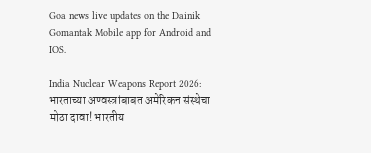Goa news live updates on the Dainik Gomantak Mobile app for Android and IOS.

India Nuclear Weapons Report 2026: भारताच्या अण्वस्त्रांबाबत अमेरिकन संस्थेचा मोठा दावा! भारतीय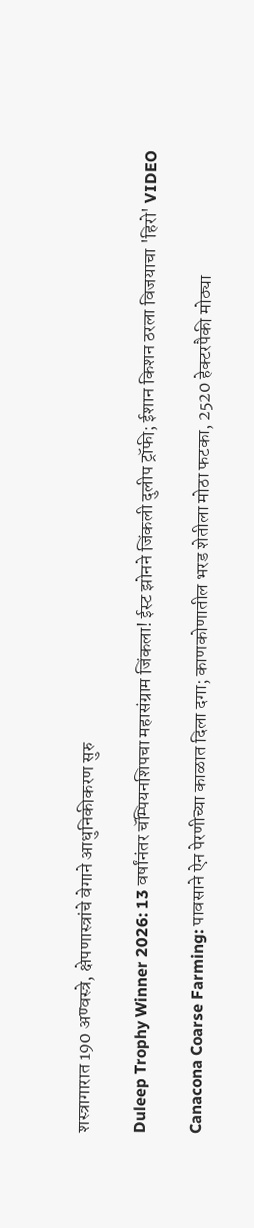शस्त्रागारात 190 अण्वस्त्रे, क्षेपणास्त्रांचे वेगाने आधुनिकीकरण सुरु

Duleep Trophy Winner 2026: 13 वर्षांनंतर चॅम्पियनशिपचा महासंग्राम जिंकला! ईस्ट झोनने जिंकली दुलीप ट्रॉफी; ईशान किशन ठरला विजयाचा 'हिरो' VIDEO

Canacona Coarse Farming: पावसाने ऐन पेरणीच्या काळात दिला दगा; काणकोणातील भरड शेतीला मोठा फटका, 2520 हेक्टरपैकी मोठ्या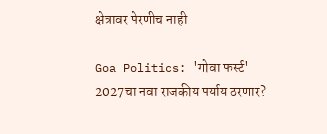क्षेत्रावर पेरणीच नाही

Goa Politics: 'गोवा फर्स्ट' 2027चा नवा राजकीय पर्याय ठरणार?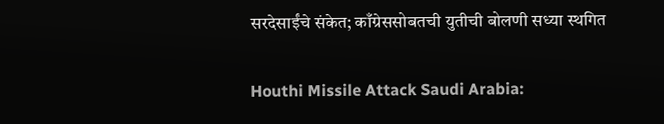सरदेसाईंचे संकेत; काँग्रेससोबतची युतीची बोलणी सध्या स्थगित

Houthi Missile Attack Saudi Arabia: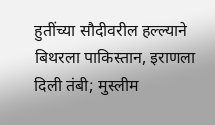हुतींच्या सौदीवरील हल्ल्याने बिथरला पाकिस्तान, इराणला दिली तंबी; मुस्लीम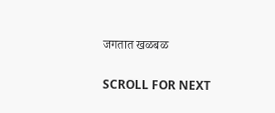जगतात खळबळ

SCROLL FOR NEXT